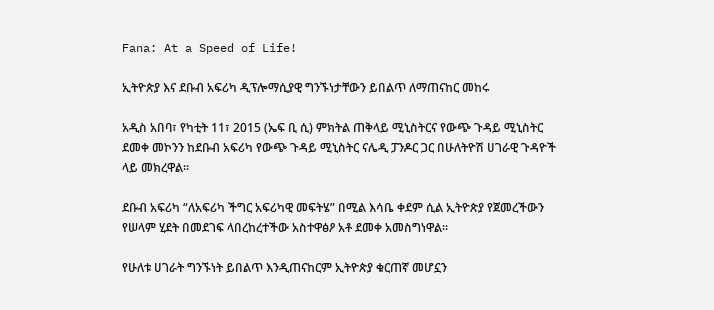Fana: At a Speed of Life!

ኢትዮጵያ እና ደቡብ አፍሪካ ዲፕሎማሲያዊ ግንኙነታቸውን ይበልጥ ለማጠናከር መከሩ

አዲስ አበባ፣ የካቲት 11፣ 2015 (ኤፍ ቢ ሲ) ምክትል ጠቅላይ ሚኒስትርና የውጭ ጉዳይ ሚኒስትር ደመቀ መኮንን ከደቡብ አፍሪካ የውጭ ጉዳይ ሚኒስትር ናሌዲ ፓንዶር ጋር በሁለትዮሽ ሀገራዊ ጉዳዮች ላይ መክረዋል፡፡

ደቡብ አፍሪካ “ለአፍሪካ ችግር አፍሪካዊ መፍትሄ” በሚል እሳቤ ቀደም ሲል ኢትዮጵያ የጀመረችውን የሠላም ሂደት በመደገፍ ላበረከረተችው አስተዋፅዖ አቶ ደመቀ አመስግነዋል፡፡

የሁለቱ ሀገራት ግንኙነት ይበልጥ እንዲጠናከርም ኢትዮጵያ ቁርጠኛ መሆኗን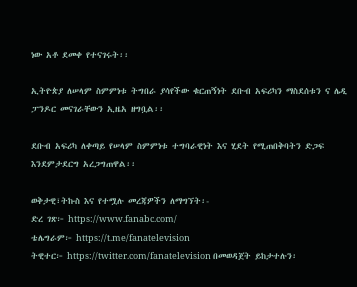ነው አቶ ደመቀ የተናገሩት፡፡

ኢትዮጵያ ለሠላም ስምምነቱ ትግበራ ያሳየችው ቁርጠኝነት ደቡብ አፍሪካን ማስደሰቱን ና ሌዲ ፓንዶር መናገራቸውን ኢዜአ ዘግቧል፡፡

ደቡብ አፍሪካ ለቀጣይ የሠላም ስምምነቱ ተግባራዊነት እና ሂደት የሚጠበቅባትን ድጋፍ እንደምታደርግ አረጋግጠዋል፡፡

ወቅታዊ፣ትኩስ እና የተሟሉ መረጃዎችን ለማግኘት፡-
ድረ ገጽ፦ https://www.fanabc.com/
ቴሌግራም፦ https://t.me/fanatelevision
ትዊተር፦ https://twitter.com/fanatelevision በመወዳጀት ይከታተሉን፡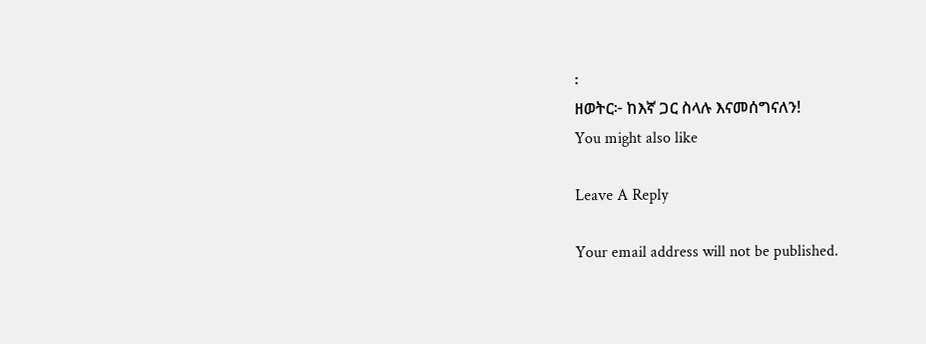፡
ዘወትር፦ ከእኛ ጋር ስላሉ እናመሰግናለን!
You might also like

Leave A Reply

Your email address will not be published.